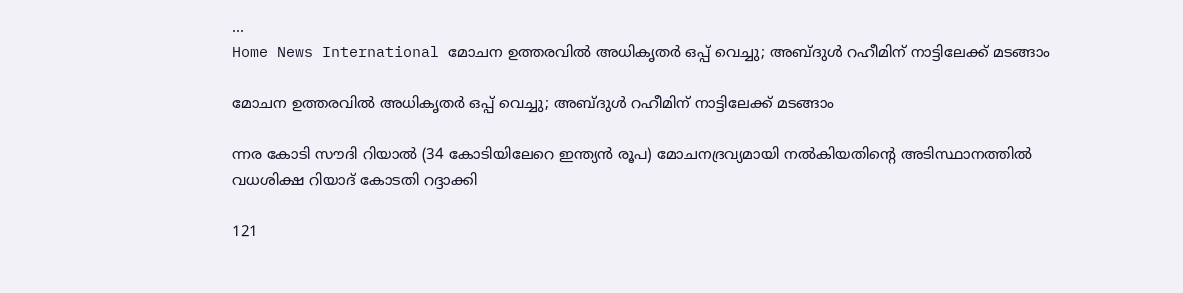...
Home News International മോചന ഉത്തരവില്‍ അധികൃതര്‍ ഒപ്പ് വെച്ചു; അബ്‌ദുള്‍ റഹീമിന് നാട്ടിലേക്ക് മടങ്ങാം

മോചന ഉത്തരവില്‍ അധികൃതര്‍ ഒപ്പ് വെച്ചു; അബ്‌ദുള്‍ റഹീമിന് നാട്ടിലേക്ക് മടങ്ങാം

ന്നര കോടി സൗദി റിയാല്‍ (34 കോടിയിലേറെ ഇന്ത്യന്‍ രൂപ) മോചനദ്രവ്യമായി നല്‍കിയതിൻ്റെ അടിസ്ഥാനത്തിൽ വധശിക്ഷ റിയാദ് കോടതി റദ്ദാക്കി

121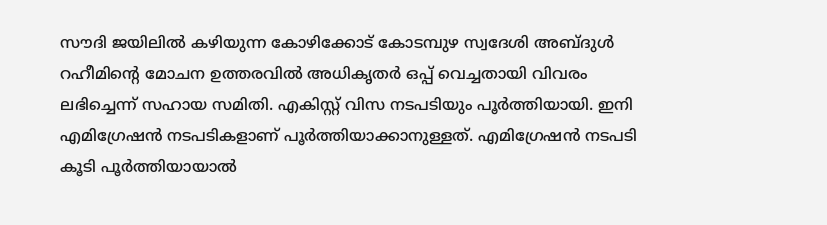സൗദി ജയിലില്‍ കഴിയുന്ന കോഴിക്കോട് കോടമ്പുഴ സ്വദേശി അബ്ദുള്‍ റഹീമിൻ്റെ മോചന ഉത്തരവില്‍ അധികൃതര്‍ ഒപ്പ് വെച്ചതായി വിവരം ലഭിച്ചെന്ന് സഹായ സമിതി. എകിസ്റ്റ് വിസ നടപടിയും പൂര്‍ത്തിയായി. ഇനി എമിഗ്രേഷന്‍ നടപടികളാണ് പൂര്‍ത്തിയാക്കാനുള്ളത്. എമിഗ്രേഷന്‍ നടപടി കൂടി പൂര്‍ത്തിയായാല്‍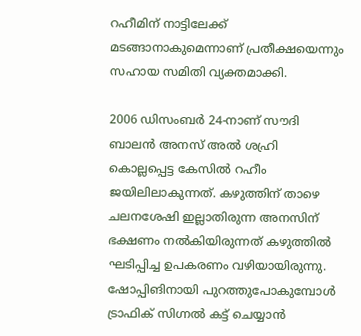റഹീമിന് നാട്ടിലേക്ക് മടങ്ങാനാകുമെന്നാണ് പ്രതീക്ഷയെന്നും സഹായ സമിതി വ്യക്തമാക്കി.

2006 ഡിസംബര്‍ 24-നാണ് സൗദി ബാലന്‍ അനസ് അല്‍ ശഹ്രി കൊല്ലപ്പെട്ട കേസില്‍ റഹീം ജയിലിലാകുന്നത്. കഴുത്തിന് താഴെ ചലനശേഷി ഇല്ലാതിരുന്ന അനസിന് ഭക്ഷണം നല്‍കിയിരുന്നത് കഴുത്തില്‍ ഘടിപ്പിച്ച ഉപകരണം വഴിയായിരുന്നു. ഷോപ്പിങിനായി പുറത്തുപോകുമ്പോള്‍ ട്രാഫിക് സിഗ്നല്‍ കട്ട് ചെയ്യാന്‍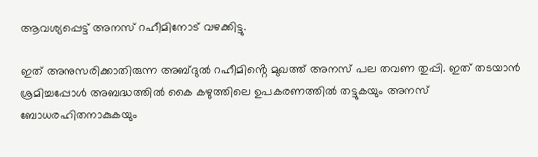ആവശ്യപ്പെട്ട് അനസ് റഹീമിനോട് വഴക്കിട്ടു.

ഇത് അനുസരിക്കാതിരുന്ന അബ്ദുല്‍ റഹീമിൻ്റെ മുഖത്ത് അനസ് പല തവണ തുപ്പി. ഇത് തടയാന്‍ ശ്രമിച്ചപ്പോള്‍ അബദ്ധത്തില്‍ കൈ കഴുത്തിലെ ഉപകരണത്തില്‍ തട്ടുകയും അനസ് ബോധരഹിതനാകുകയും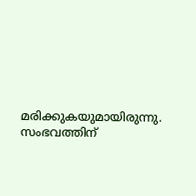മരിക്കുകയുമായിരുന്നു. സംഭവത്തിന്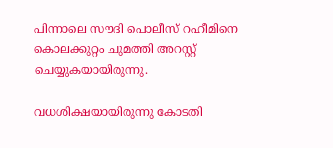പിന്നാലെ സൗദി പൊലീസ് റഹീമിനെ കൊലക്കുറ്റം ചുമത്തി അറസ്റ്റ് ചെയ്യുകയായിരുന്നു.

വധശിക്ഷയായിരുന്നു കോടതി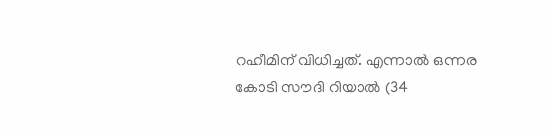റഹീമിന് വിധിച്ചത്. എന്നാല്‍ ഒന്നര കോടി സൗദി റിയാല്‍ (34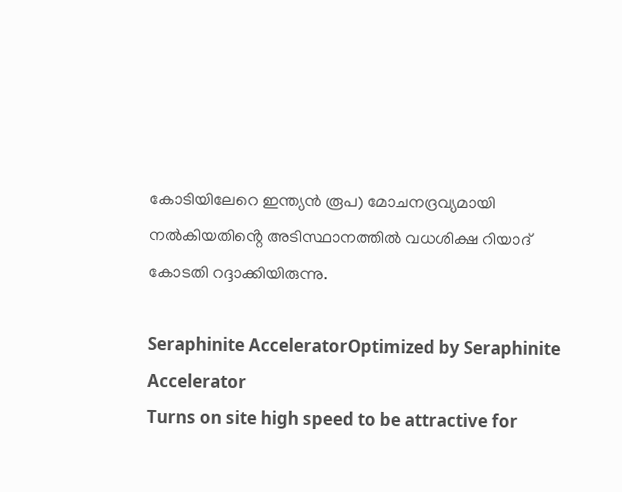കോടിയിലേറെ ഇന്ത്യന്‍ രൂപ) മോചനദ്രവ്യമായി നല്‍കിയതിൻ്റെ അടിസ്ഥാനത്തിൽ വധശിക്ഷ റിയാദ് കോടതി റദ്ദാക്കിയിരുന്നു.

Seraphinite AcceleratorOptimized by Seraphinite Accelerator
Turns on site high speed to be attractive for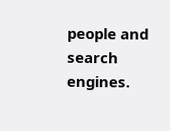people and search engines.